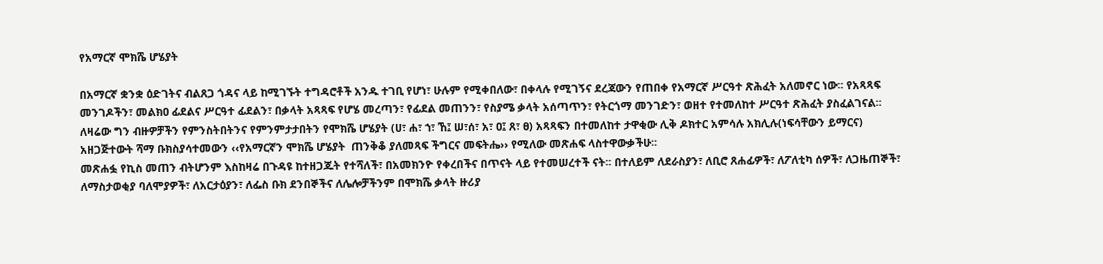የአማርኛ ሞክሼ ሆሄያት

በአማርኛ ቋንቋ ዕድገትና ብልጸጋ ጎዳና ላይ ከሚገኙት ተግዳሮቶች አንዱ ተገቢ የሆነ፣ ሁሉም የሚቀበለው፣ በቀላሉ የሚገኝና ደረጃውን የጠበቀ የአማርኛ ሥርዓተ ጽሕፈት አለመኖር ነው፡፡ የአጻጻፍ መንገዶችን፣ መልክዐ ፊደልና ሥርዓተ ፊደልን፣ በቃላት አጻጻፍ የሆሄ መረጣን፣ የፊደል መጠንን፣ የስያሜ ቃላት አሰጣጥን፣ የትርጎማ መንገድን፣ ወዘተ የተመለከተ ሥርዓተ ጽሕፈት ያስፈልገናል፡፡ ለዛሬው ግን ብዙዎቻችን የምንስትበትንና የምንምታታበትን የሞክሼ ሆሄያት (ሀ፣ ሐ፣ ኀ፣ ኸ፤ ሠ፣ሰ፣ አ፣ ዐ፤ ጸ፣ ፀ) አጻጻፍን በተመለከተ ታዋቂው ሊቅ ዶክተር አምሳሉ አክሊሉ(ነፍሳቸውን ይማርና) አዘጋጅተውት ሻማ ቡክስያሳተመውን ‹‹የአማርኛን ሞክሼ ሆሄያት  ጠንቅቆ ያለመጻፍ ችግርና መፍትሔ›› የሚለው መጽሐፍ ላስተዋውቃችሁ፡፡
መጽሐፏ የኪስ መጠን ብትሆንም እስከዛሬ በጉዳዩ ከተዘጋጁት የተሻለች፣ በአመክንዮ የቀረበችና በጥናት ላይ የተመሠረተች ናት፡፡ በተለይም ለደራስያን፣ ለቢሮ ጸሐፊዎች፣ ለፖለቲካ ሰዎች፣ ለጋዜጠኞች፣ ለማስታወቂያ ባለሞያዎች፣ ለአርታዕያን፣ ለፌስ ቡክ ደንበኞችና ለሌሎቻችንም በሞክሼ ቃላት ዙሪያ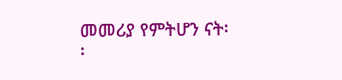መመሪያ የምትሆን ናት፡፡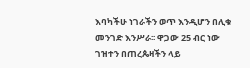እባካችሁ ነገራችን ወጥ እንዲሆን በሊቁ መንገድ እንሥራ፡፡ ዋጋው 25 ብር ነው ገዝተን በጠረጴዛችን ላይ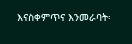እናስቀምጥና እንመራባት፡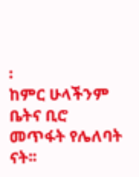፡
ከምር ሁላችንም ቤትና ቢሮ መጥፋት የሌለባት ናት፡፡